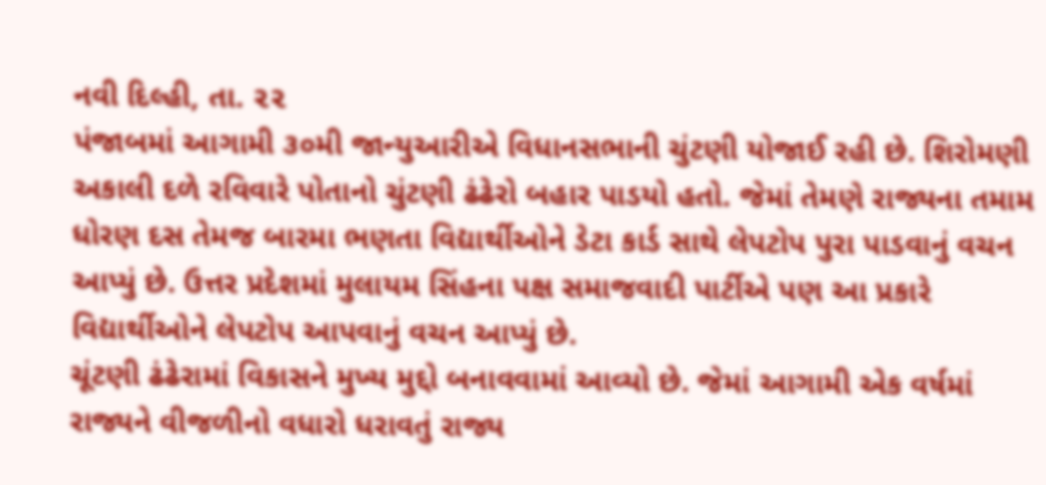નવી દિલ્હી, તા. ૨૨
પંજાબમાં આગામી ૩૦મી જાન્યુઆરીએ વિધાનસભાની ચુંટણી યોજાઈ રહી છે. શિરોમણી અકાલી દળે રવિવારે પોતાનો ચુંટણી ઢંઢેરો બહાર પાડયો હતો. જેમાં તેમણે રાજ્યના તમામ ધોરણ દસ તેમજ બારમા ભણતા વિદ્યાર્થીઓને ડેટા કાર્ડ સાથે લેપટોપ પુરા પાડવાનું વચન આપ્યું છે. ઉત્તર પ્રદેશમાં મુલાયમ સિંહના પક્ષ સમાજવાદી પાર્ટીએ પણ આ પ્રકારે વિદ્યાર્થીઓને લેપટોપ આપવાનું વચન આપ્યું છે.
ચૂંટણી ઢંઢેરામાં વિકાસને મુખ્ય મુદ્દો બનાવવામાં આવ્યો છે. જેમાં આગામી એક વર્ષમાં રાજ્યને વીજળીનો વધારો ધરાવતું રાજ્ય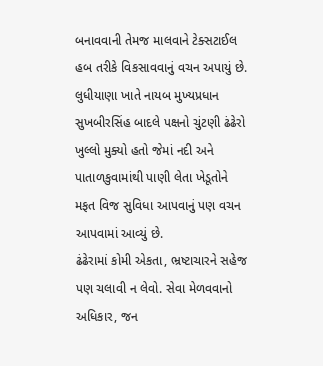બનાવવાની તેમજ માલવાને ટેક્સટાઈલ હબ તરીકે વિકસાવવાનું વચન અપાયું છે. લુધીયાણા ખાતે નાયબ મુખ્યપ્રધાન સુખબીરસિંહ બાદલે પક્ષનો ચુંટણી ઢંઢેરો ખુલ્લો મુક્યો હતો જેમાં નદી અને પાતાળકુવામાંથી પાણી લેતા ખેડૂતોને મફત વિજ સુવિધા આપવાનું પણ વચન આપવામાં આવ્યું છે.
ઢંઢેરામાં કોમી એકતા, ભ્રષ્ટાચારને સહેજ પણ ચલાવી ન લેવો. સેવા મેળવવાનો અધિકાર, જન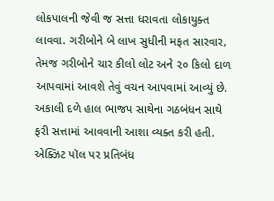લોકપાલની જેવી જ સત્તા ધરાવતા લોકાયુક્ત લાવવા. ગરીબોને બે લાખ સુધીની મફત સારવાર, તેમજ ગરીબોને ચાર કીલો લોટ અને ૨૦ કિલો દાળ આપવામાં આવશે તેવું વચન આપવામાં આવ્યું છે. અકાલી દળે હાલ ભાજપ સાથેના ગઠબંધન સાથે ફરી સત્તામાં આવવાની આશા વ્યક્ત કરી હતી.
એક્ઝિટ પૉલ પર પ્રતિબંધ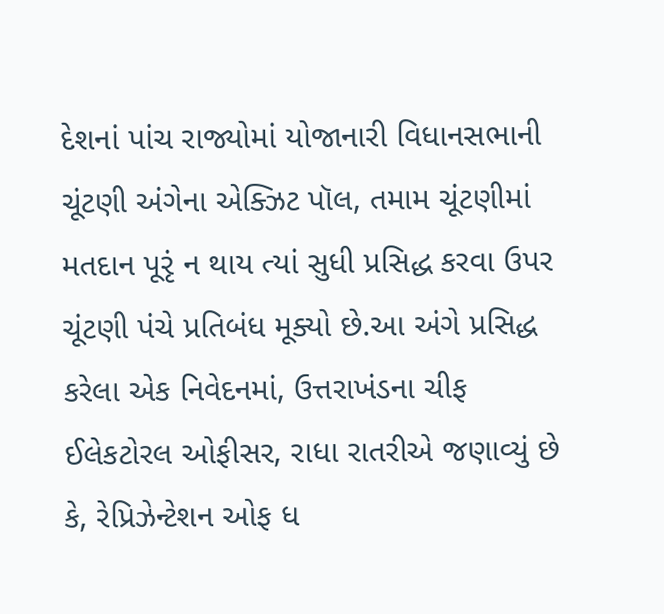દેશનાં પાંચ રાજ્યોમાં યોજાનારી વિધાનસભાની ચૂંટણી અંગેના એક્ઝિટ પૉલ, તમામ ચૂંટણીમાં મતદાન પૂરૃં ન થાય ત્યાં સુધી પ્રસિદ્ધ કરવા ઉપર ચૂંટણી પંચે પ્રતિબંધ મૂક્યો છે.આ અંગે પ્રસિદ્ધ કરેલા એક નિવેદનમાં, ઉત્તરાખંડના ચીફ ઈલેકટોરલ ઓફીસર, રાધા રાતરીએ જણાવ્યું છે કે, રેપ્રિઝેન્ટેશન ઓફ ધ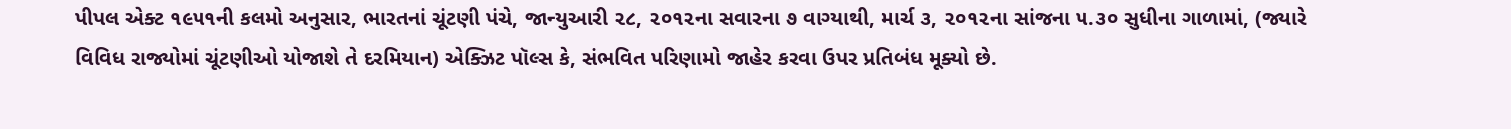પીપલ એક્ટ ૧૯૫૧ની કલમો અનુસાર, ભારતનાં ચૂંટણી પંચે, જાન્યુઆરી ૨૮, ૨૦૧૨ના સવારના ૭ વાગ્યાથી, માર્ચ ૩, ૨૦૧૨ના સાંજના ૫.૩૦ સુધીના ગાળામાં, (જ્યારે વિવિધ રાજ્યોમાં ચૂંટણીઓ યોજાશે તે દરમિયાન) એક્ઝિટ પૉલ્સ કે, સંભવિત પરિણામો જાહેર કરવા ઉપર પ્રતિબંધ મૂક્યો છે.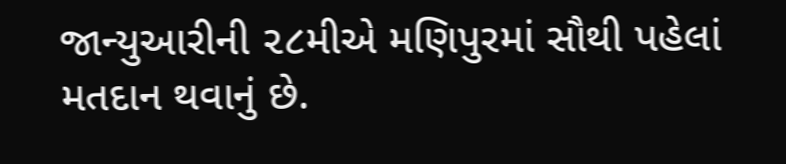જાન્યુઆરીની ૨૮મીએ મણિપુરમાં સૌથી પહેલાં મતદાન થવાનું છે.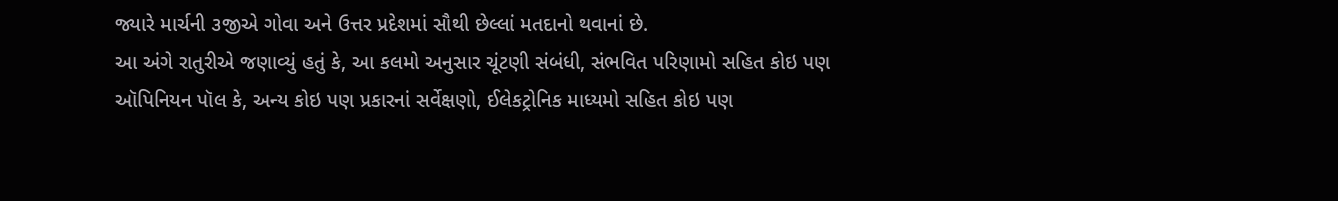જ્યારે માર્ચની ૩જીએ ગોવા અને ઉત્તર પ્રદેશમાં સૌથી છેલ્લાં મતદાનો થવાનાં છે.
આ અંગે રાતુરીએ જણાવ્યું હતું કે, આ કલમો અનુસાર ચૂંટણી સંબંધી, સંભવિત પરિણામો સહિત કોઇ પણ ઑપિનિયન પૉલ કે, અન્ય કોઇ પણ પ્રકારનાં સર્વેક્ષણો, ઈલેકટ્રોનિક માધ્યમો સહિત કોઇ પણ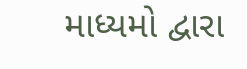માધ્યમો દ્વારા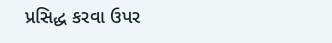પ્રસિદ્ધ કરવા ઉપર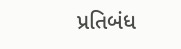પ્રતિબંધ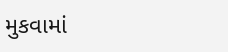મુકવામાં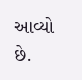આવ્યો છે.